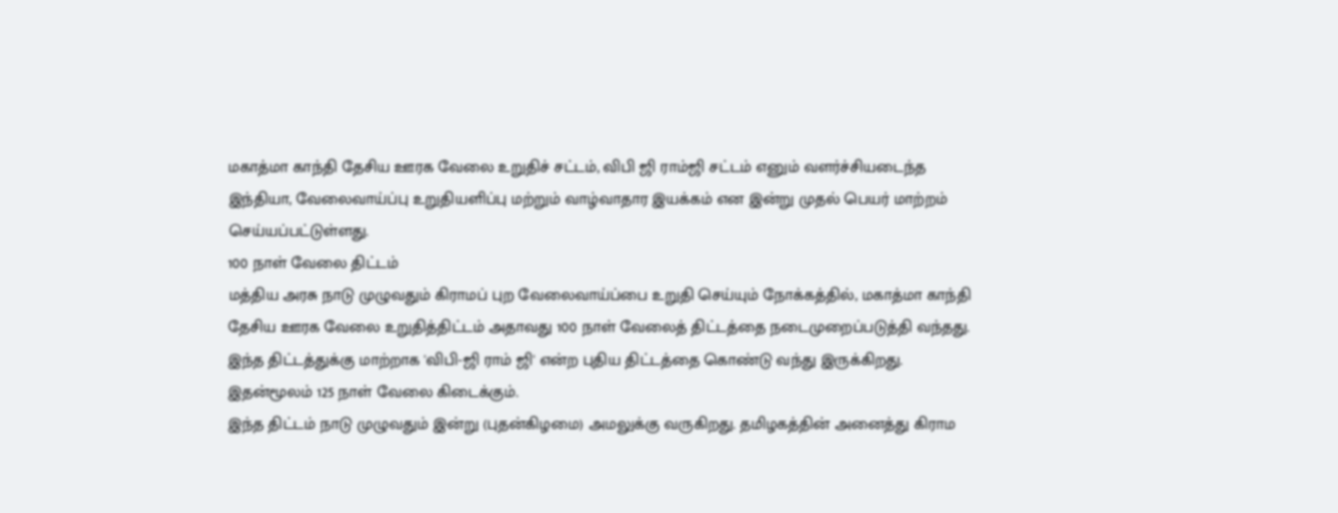மகாத்மா காந்தி தேசிய ஊரக வேலை உறுதிச் சட்டம், விபி ஜி ராம்ஜி சட்டம் எனும் வளர்ச்சியடைந்த இந்தியா, வேலைவாய்ப்பு உறுதியளிப்பு மற்றும் வாழ்வாதார இயக்கம் என இன்று முதல் பெயர் மாற்றம் செய்யப்பட்டுள்ளது.
100 நாள் வேலை திட்டம்
மத்திய அரசு நாடு முழுவதும் கிராமப் புற வேலைவாய்ப்பை உறுதி செய்யும் நோக்கத்தில், மகாத்மா காந்தி தேசிய ஊரக வேலை உறுதித்திட்டம் அதாவது 100 நாள் வேலைத் திட்டத்தை நடைமுறைப்படுத்தி வந்தது. இந்த திட்டத்துக்கு மாற்றாக 'விபி-ஜி ராம் ஜி' என்ற புதிய திட்டத்தை கொண்டு வந்து இருக்கிறது. இதன்மூலம் 125 நாள் வேலை கிடைக்கும்.
இந்த திட்டம் நாடு முழுவதும் இன்று (புதன்கிழமை) அமலுக்கு வருகிறது. தமிழகத்தின் அனைத்து கிராம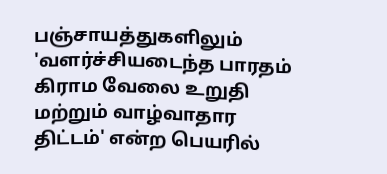பஞ்சாயத்துகளிலும் 'வளர்ச்சியடைந்த பாரதம் கிராம வேலை உறுதி மற்றும் வாழ்வாதார திட்டம்' என்ற பெயரில்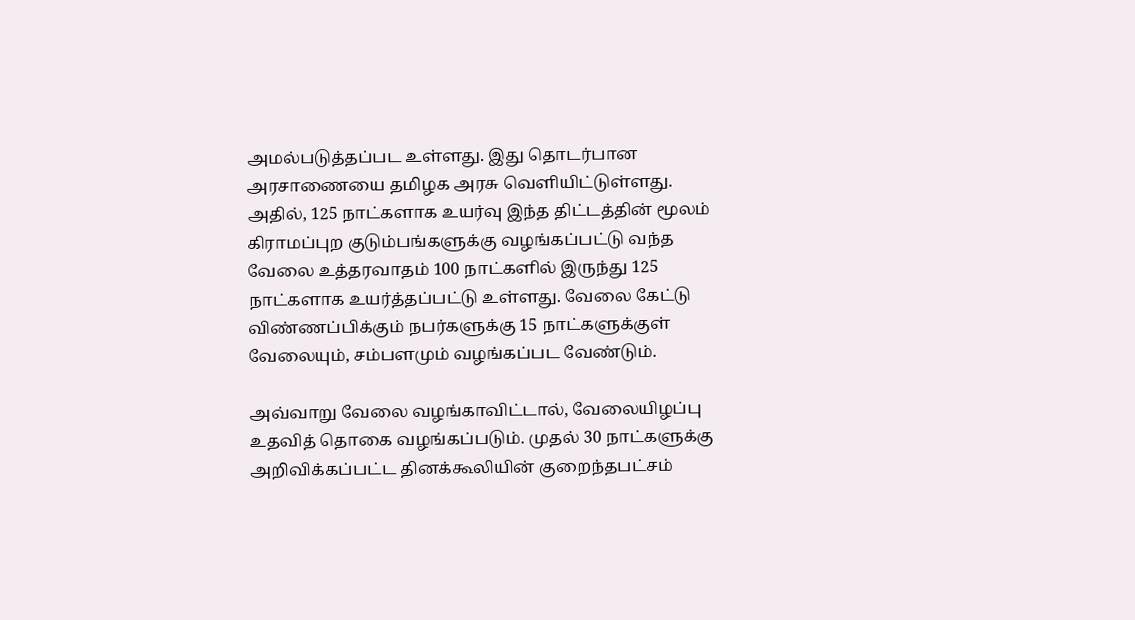அமல்படுத்தப்பட உள்ளது. இது தொடர்பான அரசாணையை தமிழக அரசு வெளியிட்டுள்ளது. அதில், 125 நாட்களாக உயர்வு இந்த திட்டத்தின் மூலம் கிராமப்புற குடும்பங்களுக்கு வழங்கப்பட்டு வந்த வேலை உத்தரவாதம் 100 நாட்களில் இருந்து 125 நாட்களாக உயர்த்தப்பட்டு உள்ளது. வேலை கேட்டு விண்ணப்பிக்கும் நபர்களுக்கு 15 நாட்களுக்குள் வேலையும், சம்பளமும் வழங்கப்பட வேண்டும்.

அவ்வாறு வேலை வழங்காவிட்டால், வேலையிழப்பு உதவித் தொகை வழங்கப்படும். முதல் 30 நாட்களுக்கு அறிவிக்கப்பட்ட தினக்கூலியின் குறைந்தபட்சம்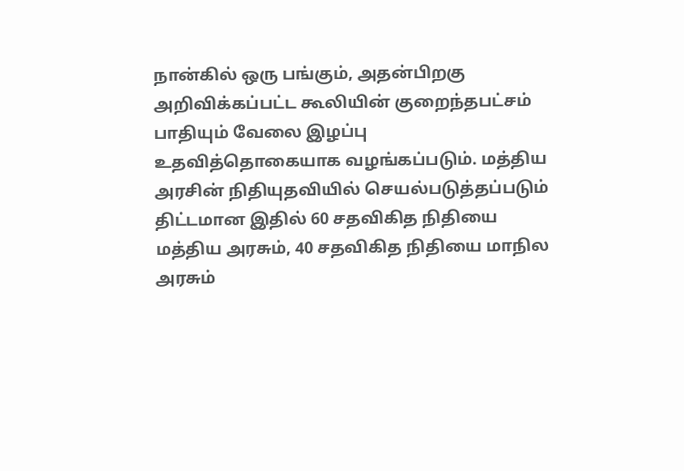நான்கில் ஒரு பங்கும், அதன்பிறகு அறிவிக்கப்பட்ட கூலியின் குறைந்தபட்சம் பாதியும் வேலை இழப்பு உதவித்தொகையாக வழங்கப்படும். மத்திய அரசின் நிதியுதவியில் செயல்படுத்தப்படும் திட்டமான இதில் 60 சதவிகித நிதியை மத்திய அரசும், 40 சதவிகித நிதியை மாநில அரசும்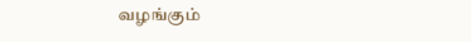வழங்கும்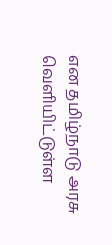என தமிழ்நாடு அரசு வெளியிட்டுள்ள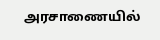அரசாணையில்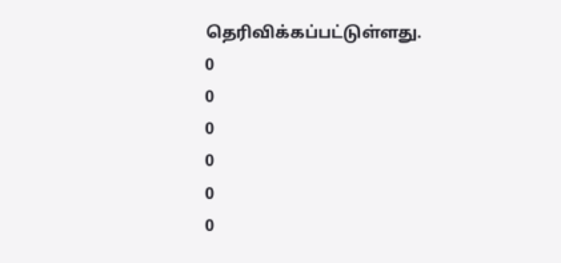தெரிவிக்கப்பட்டுள்ளது.
0
0
0
0
0
0